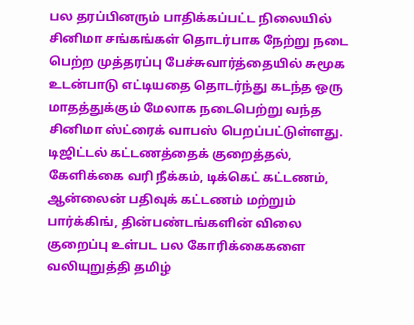பல தரப்பினரும் பாதிக்கப்பட்ட நிலையில் சினிமா சங்கங்கள் தொடர்பாக நேற்று நடை பெற்ற முத்தரப்பு பேச்சுவார்த்தையில் சுமூக உடன்பாடு எட்டியதை தொடர்ந்து கடந்த ஒரு மாதத்துக்கும் மேலாக நடைபெற்று வந்த சினிமா ஸ்ட்ரைக் வாபஸ் பெறப்பட்டுள்ளது.
டிஜிட்டல் கட்டணத்தைக் குறைத்தல், கேளிக்கை வரி நீக்கம், டிக்கெட் கட்டணம், ஆன்லைன் பதிவுக் கட்டணம் மற்றும் பார்க்கிங், தின்பண்டங்களின் விலை குறைப்பு உள்பட பல கோரிக்கைகளை வலியுறுத்தி தமிழ்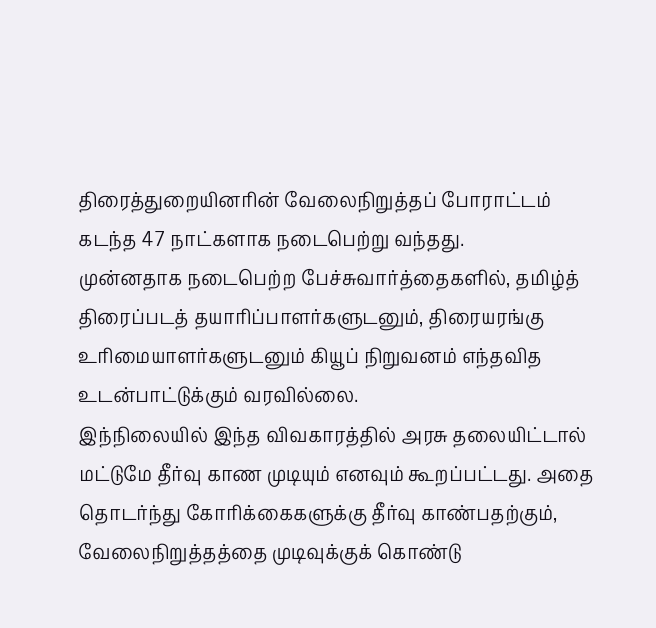திரைத்துறையினரின் வேலைநிறுத்தப் போராட்டம் கடந்த 47 நாட்களாக நடைபெற்று வந்தது.
முன்னதாக நடைபெற்ற பேச்சுவார்த்தைகளில், தமிழ்த் திரைப்படத் தயாரிப்பாளர்களுடனும், திரையரங்கு உரிமையாளர்களுடனும் கியூப் நிறுவனம் எந்தவித உடன்பாட்டுக்கும் வரவில்லை.
இந்நிலையில் இந்த விவகாரத்தில் அரசு தலையிட்டால் மட்டுமே தீர்வு காண முடியும் எனவும் கூறப்பட்டது. அதை தொடர்ந்து கோரிக்கைகளுக்கு தீர்வு காண்பதற்கும், வேலைநிறுத்தத்தை முடிவுக்குக் கொண்டு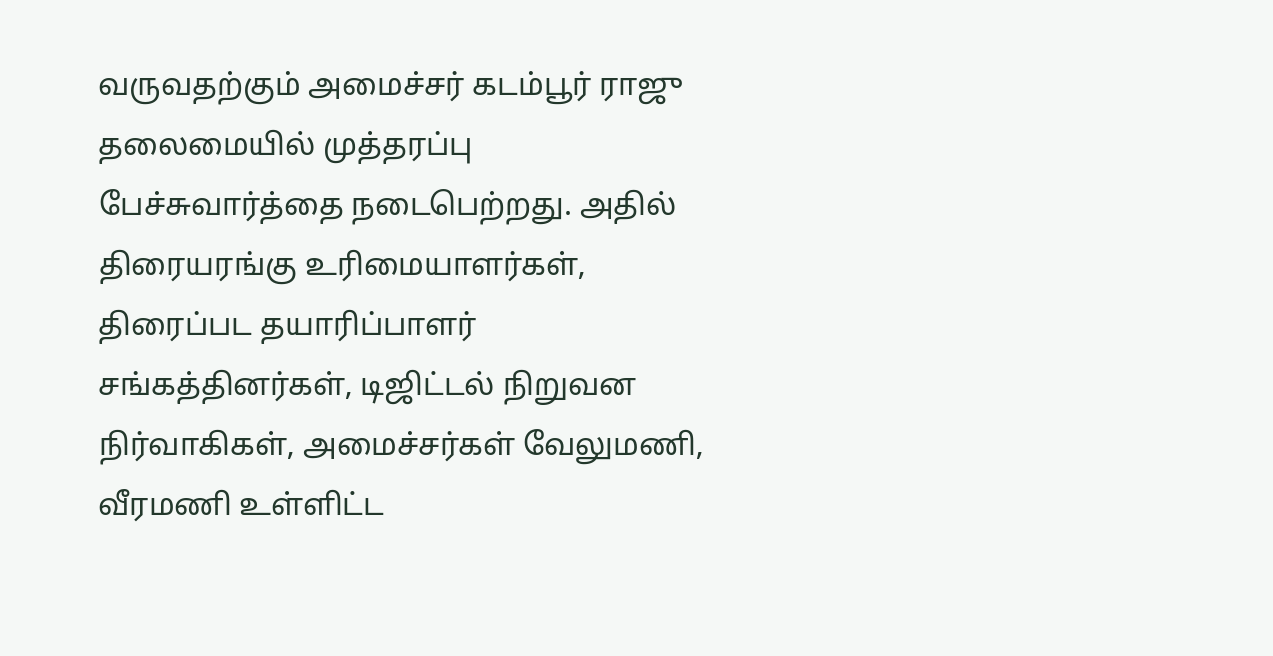வருவதற்கும் அமைச்சர் கடம்பூர் ராஜு தலைமையில் முத்தரப்பு பேச்சுவார்த்தை நடைபெற்றது. அதில் திரையரங்கு உரிமையாளர்கள், திரைப்பட தயாரிப்பாளர் சங்கத்தினர்கள், டிஜிட்டல் நிறுவன நிர்வாகிகள், அமைச்சர்கள் வேலுமணி, வீரமணி உள்ளிட்ட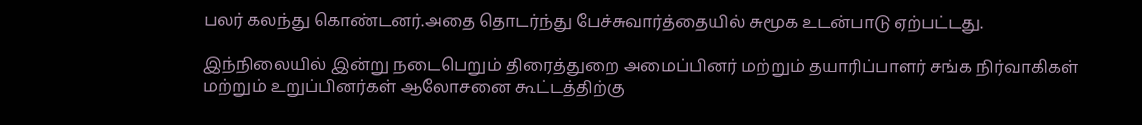பலர் கலந்து கொண்டனர்.அதை தொடர்ந்து பேச்சுவார்த்தையில் சுமூக உடன்பாடு ஏற்பட்டது.

இந்நிலையில் இன்று நடைபெறும் திரைத்துறை அமைப்பினர் மற்றும் தயாரிப்பாளர் சங்க நிர்வாகிகள் மற்றும் உறுப்பினர்கள் ஆலோசனை கூட்டத்திற்கு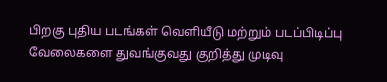பிறகு புதிய படங்கள் வெளியீடு மற்றும் படப்பிடிப்பு வேலைகளை துவங்குவது குறித்து முடிவு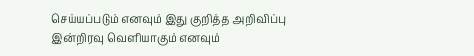செய்யப்படும் எனவும் இது குறித்த அறிவிப்பு இன்றிரவு வெளியாகும் எனவும்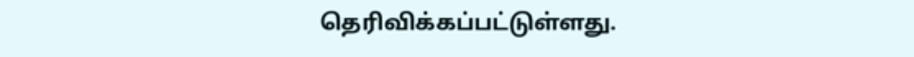தெரிவிக்கப்பட்டுள்ளது.